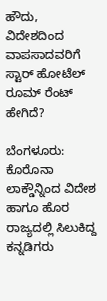ಹೌದು, ವಿದೇಶದಿಂದ ವಾಪಸಾದವರಿಗೆ ಸ್ಟಾರ್ ಹೋಟೆಲ್ ರೂಮ್ ರೆಂಟ್ ಹೇಗಿದೆ?

ಬೆಂಗಳೂರು: ಕೊರೊನಾ ಲಾಕ್ಡೌನ್ನಿಂದ ವಿದೇಶ ಹಾಗೂ ಹೊರ ರಾಜ್ಯದಲ್ಲಿ ಸಿಲುಕಿದ್ದ ಕನ್ನಡಿಗರು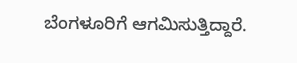ಬೆಂಗಳೂರಿಗೆ ಆಗಮಿಸುತ್ತಿದ್ದಾರೆ.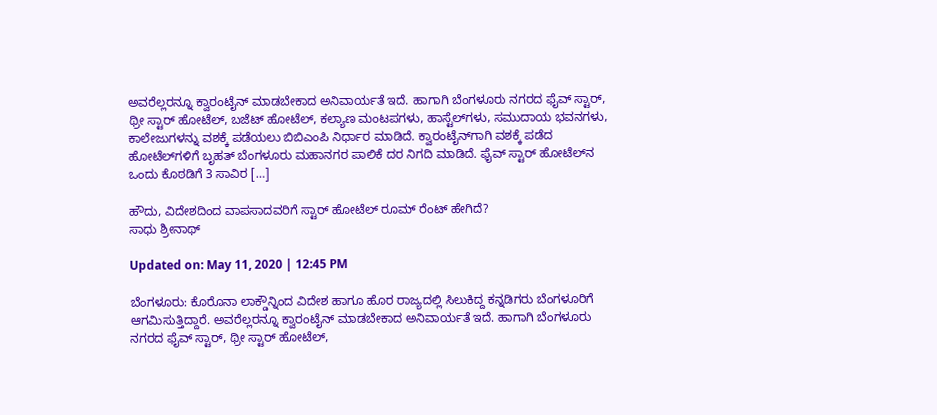ಅವರೆಲ್ಲರನ್ನೂ ಕ್ವಾರಂಟೈನ್ ಮಾಡಬೇಕಾದ ಅನಿವಾರ್ಯತೆ ಇದೆ. ಹಾಗಾಗಿ ಬೆಂಗಳೂರು ನಗರದ ಫೈವ್ ಸ್ಟಾರ್, ಥ್ರೀ ಸ್ಟಾರ್ ಹೋಟೆಲ್, ಬಜೆಟ್ ಹೋಟೆಲ್, ಕಲ್ಯಾಣ ಮಂಟಪಗಳು, ಹಾಸ್ಟೆಲ್‌ಗಳು, ಸಮುದಾಯ ಭವನಗಳು, ಕಾಲೇಜುಗಳನ್ನು ವಶಕ್ಕೆ ಪಡೆಯಲು ಬಿಬಿಎಂಪಿ ನಿರ್ಧಾರ ಮಾಡಿದೆ. ಕ್ವಾರಂಟೈನ್‌ಗಾಗಿ ವಶಕ್ಕೆ ಪಡೆದ ಹೋಟೆಲ್‌ಗಳಿಗೆ ಬೃಹತ್ ಬೆಂಗಳೂರು ಮಹಾನಗರ ಪಾಲಿಕೆ ದರ ನಿಗದಿ ಮಾಡಿದೆ. ಫೈವ್ ಸ್ಟಾರ್ ಹೋಟೆಲ್‌ನ ಒಂದು ಕೊಠಡಿಗೆ 3 ಸಾವಿರ […]

ಹೌದು, ವಿದೇಶದಿಂದ ವಾಪಸಾದವರಿಗೆ ಸ್ಟಾರ್ ಹೋಟೆಲ್ ರೂಮ್ ರೆಂಟ್ ಹೇಗಿದೆ?
ಸಾಧು ಶ್ರೀನಾಥ್

Updated on: May 11, 2020 | 12:45 PM

ಬೆಂಗಳೂರು: ಕೊರೊನಾ ಲಾಕ್ಡೌನ್ನಿಂದ ವಿದೇಶ ಹಾಗೂ ಹೊರ ರಾಜ್ಯದಲ್ಲಿ ಸಿಲುಕಿದ್ದ ಕನ್ನಡಿಗರು ಬೆಂಗಳೂರಿಗೆ ಆಗಮಿಸುತ್ತಿದ್ದಾರೆ. ಅವರೆಲ್ಲರನ್ನೂ ಕ್ವಾರಂಟೈನ್ ಮಾಡಬೇಕಾದ ಅನಿವಾರ್ಯತೆ ಇದೆ. ಹಾಗಾಗಿ ಬೆಂಗಳೂರು ನಗರದ ಫೈವ್ ಸ್ಟಾರ್, ಥ್ರೀ ಸ್ಟಾರ್ ಹೋಟೆಲ್,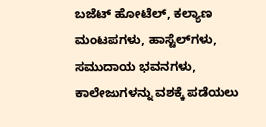ಬಜೆಟ್ ಹೋಟೆಲ್, ಕಲ್ಯಾಣ ಮಂಟಪಗಳು, ಹಾಸ್ಟೆಲ್‌ಗಳು, ಸಮುದಾಯ ಭವನಗಳು, ಕಾಲೇಜುಗಳನ್ನು ವಶಕ್ಕೆ ಪಡೆಯಲು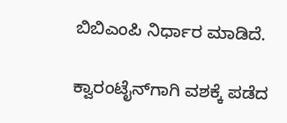ಬಿಬಿಎಂಪಿ ನಿರ್ಧಾರ ಮಾಡಿದೆ.

ಕ್ವಾರಂಟೈನ್‌ಗಾಗಿ ವಶಕ್ಕೆ ಪಡೆದ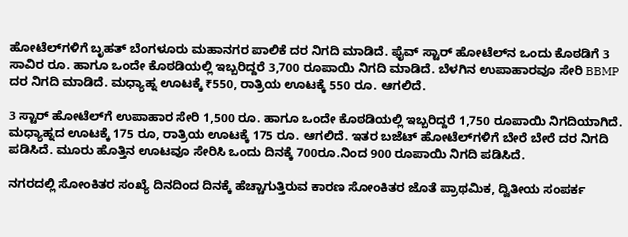ಹೋಟೆಲ್‌ಗಳಿಗೆ ಬೃಹತ್ ಬೆಂಗಳೂರು ಮಹಾನಗರ ಪಾಲಿಕೆ ದರ ನಿಗದಿ ಮಾಡಿದೆ. ಫೈವ್ ಸ್ಟಾರ್ ಹೋಟೆಲ್‌ನ ಒಂದು ಕೊಠಡಿಗೆ 3 ಸಾವಿರ ರೂ. ಹಾಗೂ ಒಂದೇ ಕೊಠಡಿಯಲ್ಲಿ ಇಬ್ಬರಿದ್ದರೆ 3,700 ರೂಪಾಯಿ ನಿಗದಿ ಮಾಡಿದೆ. ಬೆಳಗಿನ ಉಪಾಹಾರವೂ ಸೇರಿ BBMP ದರ ನಿಗದಿ ಮಾಡಿದೆ. ಮಧ್ಯಾಹ್ನ ಊಟಕ್ಕೆ ₹550, ರಾತ್ರಿಯ ಊಟಕ್ಕೆ 550 ರೂ. ಆಗಲಿದೆ.

3 ಸ್ಟಾರ್ ಹೋಟೆಲ್‌ಗೆ ಉಪಾಹಾರ ಸೇರಿ 1,500 ರೂ. ಹಾಗೂ ಒಂದೇ ಕೊಠಡಿಯಲ್ಲಿ ಇಬ್ಬರಿದ್ದರೆ 1,750 ರೂಪಾಯಿ ನಿಗದಿಯಾಗಿದೆ. ಮಧ್ಯಾಹ್ನದ ಊಟಕ್ಕೆ 175 ರೂ, ರಾತ್ರಿಯ ಊಟಕ್ಕೆ 175 ರೂ. ಆಗಲಿದೆ. ಇತರ ಬಜೆಟ್ ಹೋಟೆಲ್‌ಗಳಿಗೆ ಬೇರೆ ಬೇರೆ ದರ ನಿಗದಿ ಪಡಿಸಿದೆ. ಮೂರು ಹೊತ್ತಿನ ಊಟವೂ ಸೇರಿಸಿ ಒಂದು ದಿನಕ್ಕೆ 700ರೂ.ನಿಂದ 900 ರೂಪಾಯಿ ನಿಗದಿ ಪಡಿಸಿದೆ.

ನಗರದಲ್ಲಿ ಸೋಂಕಿತರ ಸಂಖ್ಯೆ ದಿನದಿಂದ ದಿನಕ್ಕೆ ಹೆಚ್ಚಾಗುತ್ತಿರುವ ಕಾರಣ ಸೋಂಕಿತರ ಜೊತೆ ಪ್ರಾಥಮಿಕ, ದ್ವಿತೀಯ ಸಂಪರ್ಕ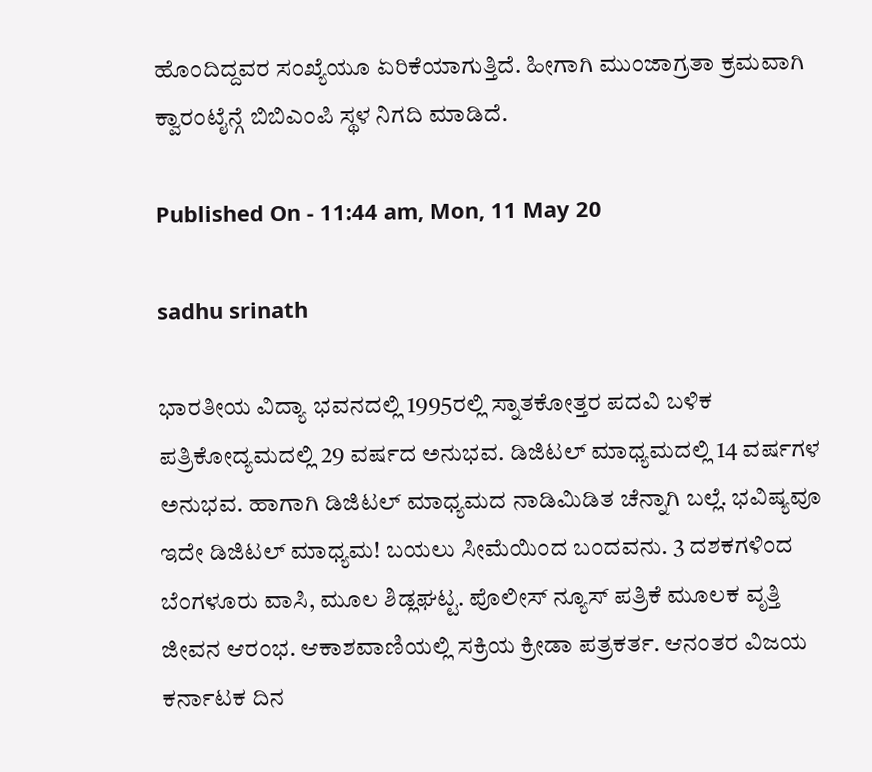ಹೊಂದಿದ್ದವರ ಸಂಖ್ಯೆಯೂ ಏರಿಕೆಯಾಗುತ್ತಿದೆ. ಹೀಗಾಗಿ ಮುಂಜಾಗ್ರತಾ ಕ್ರಮವಾಗಿ ಕ್ವಾರಂಟೈನ್ಗೆ ಬಿಬಿಎಂಪಿ ಸ್ಥಳ ನಿಗದಿ ಮಾಡಿದೆ.

Published On - 11:44 am, Mon, 11 May 20

sadhu srinath

ಭಾರತೀಯ ವಿದ್ಯಾ ಭವನದಲ್ಲಿ 1995ರಲ್ಲಿ ಸ್ನಾತಕೋತ್ತರ ಪದವಿ ಬಳಿಕ ಪತ್ರಿಕೋದ್ಯಮದಲ್ಲಿ 29 ವರ್ಷದ ಅನುಭವ. ಡಿಜಿಟಲ್ ಮಾಧ್ಯಮದಲ್ಲಿ 14 ವರ್ಷಗಳ ಅನುಭವ. ಹಾಗಾಗಿ ಡಿಜಿಟಲ್ ಮಾಧ್ಯಮದ ನಾಡಿಮಿಡಿತ ಚೆನ್ನಾಗಿ ಬಲ್ಲೆ. ಭವಿಷ್ಯವೂ ಇದೇ ಡಿಜಿಟಲ್ ಮಾಧ್ಯಮ! ಬಯಲು ಸೀಮೆಯಿಂದ ಬಂದವನು. 3 ದಶಕಗಳಿಂದ ಬೆಂಗಳೂರು ವಾಸಿ, ಮೂಲ ಶಿಡ್ಲಘಟ್ಟ. ಪೊಲೀಸ್ ನ್ಯೂಸ್ ಪತ್ರಿಕೆ ಮೂಲಕ ವೃತ್ತಿ ಜೀವನ ಆರಂಭ. ಆಕಾಶವಾಣಿಯಲ್ಲಿ ಸಕ್ರಿಯ ಕ್ರೀಡಾ ಪತ್ರಕರ್ತ. ಆನಂತರ ವಿಜಯ ಕರ್ನಾಟಕ ದಿನ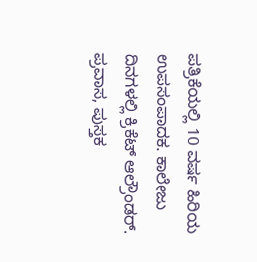ಪತ್ರಿಕೆಯಲ್ಲಿ 10 ವರ್ಷ ಹಿರಿಯ ಉಪಸಂಪಾದಕ. ಕಾಲೇಜು ದಿನಗಳಲ್ಲಿ ಕ್ರಿಕೆಟ್ ಆಲ್ರೌಂಡರ್. ಪ್ರವಾಸ, ಪುಸ್ತಕ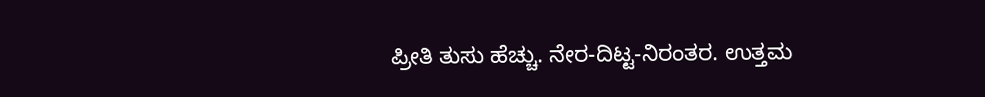ಪ್ರೀತಿ ತುಸು ಹೆಚ್ಚು. ನೇರ-ದಿಟ್ಟ-ನಿರಂತರ. ಉತ್ತಮ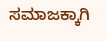ಸಮಾಜಕ್ಕಾಗಿ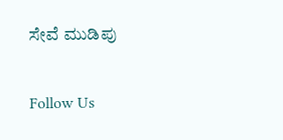ಸೇವೆ ಮುಡಿಪು

Follow Us